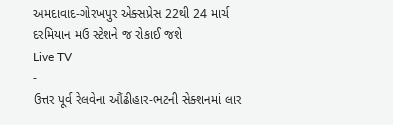અમદાવાદ-ગોરખપુર એક્સપ્રેસ 22થી 24 માર્ચ દરમિયાન મઉ સ્ટેશને જ રોકાઈ જશે
Live TV
-
ઉત્તર પૂર્વ રેલવેના ઔંઢીહાર-ભટની સેક્શનમાં લાર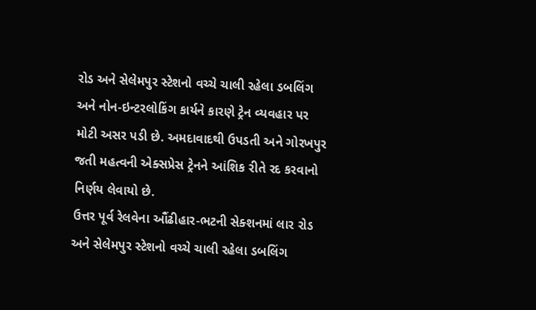રોડ અને સેલેમપુર સ્ટેશનો વચ્ચે ચાલી રહેલા ડબલિંગ અને નોન-ઇન્ટરલોકિંગ કાર્યને કારણે ટ્રેન વ્યવહાર પર મોટી અસર પડી છે. અમદાવાદથી ઉપડતી અને ગોરખપુર જતી મહત્વની એક્સપ્રેસ ટ્રેનને આંશિક રીતે રદ કરવાનો નિર્ણય લેવાયો છે.
ઉત્તર પૂર્વ રેલવેના ઔંઢીહાર-ભટની સેક્શનમાં લાર રોડ અને સેલેમપુર સ્ટેશનો વચ્ચે ચાલી રહેલા ડબલિંગ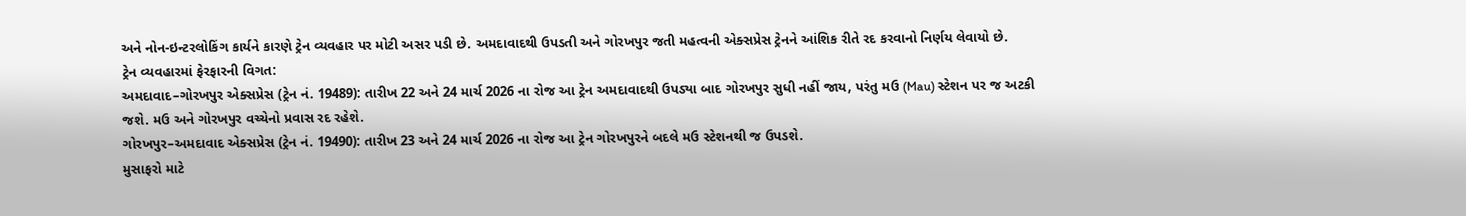અને નોન-ઇન્ટરલોકિંગ કાર્યને કારણે ટ્રેન વ્યવહાર પર મોટી અસર પડી છે. અમદાવાદથી ઉપડતી અને ગોરખપુર જતી મહત્વની એક્સપ્રેસ ટ્રેનને આંશિક રીતે રદ કરવાનો નિર્ણય લેવાયો છે.
ટ્રેન વ્યવહારમાં ફેરફારની વિગત:
અમદાવાદ–ગોરખપુર એક્સપ્રેસ (ટ્રેન નં. 19489): તારીખ 22 અને 24 માર્ચ 2026 ના રોજ આ ટ્રેન અમદાવાદથી ઉપડ્યા બાદ ગોરખપુર સુધી નહીં જાય, પરંતુ મઉ (Mau) સ્ટેશન પર જ અટકી જશે. મઉ અને ગોરખપુર વચ્ચેનો પ્રવાસ રદ રહેશે.
ગોરખપુર–અમદાવાદ એક્સપ્રેસ (ટ્રેન નં. 19490): તારીખ 23 અને 24 માર્ચ 2026 ના રોજ આ ટ્રેન ગોરખપુરને બદલે મઉ સ્ટેશનથી જ ઉપડશે.
મુસાફરો માટે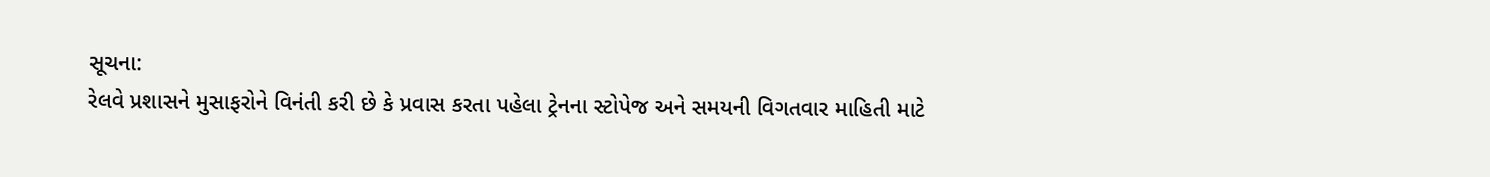સૂચના:
રેલવે પ્રશાસને મુસાફરોને વિનંતી કરી છે કે પ્રવાસ કરતા પહેલા ટ્રેનના સ્ટોપેજ અને સમયની વિગતવાર માહિતી માટે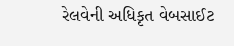રેલવેની અધિકૃત વેબસાઈટ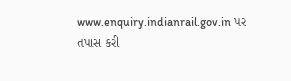www.enquiry.indianrail.gov.in પર તપાસ કરી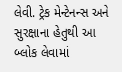લેવી. ટ્રેક મેન્ટેનન્સ અને સુરક્ષાના હેતુથી આ બ્લોક લેવામાં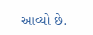આવ્યો છે.